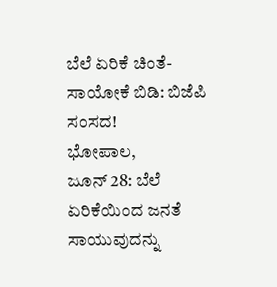ಬೆಲೆ ಏರಿಕೆ ಚಿಂತೆ- ಸಾಯೋಕೆ ಬಿಡಿ: ಬಿಜೆಪಿ ಸಂಸದ!
ಭೋಪಾಲ,
ಜೂನ್ 28: ಬೆಲೆ ಏರಿಕೆಯಿಂದ ಜನತೆ ಸಾಯುವುದನ್ನು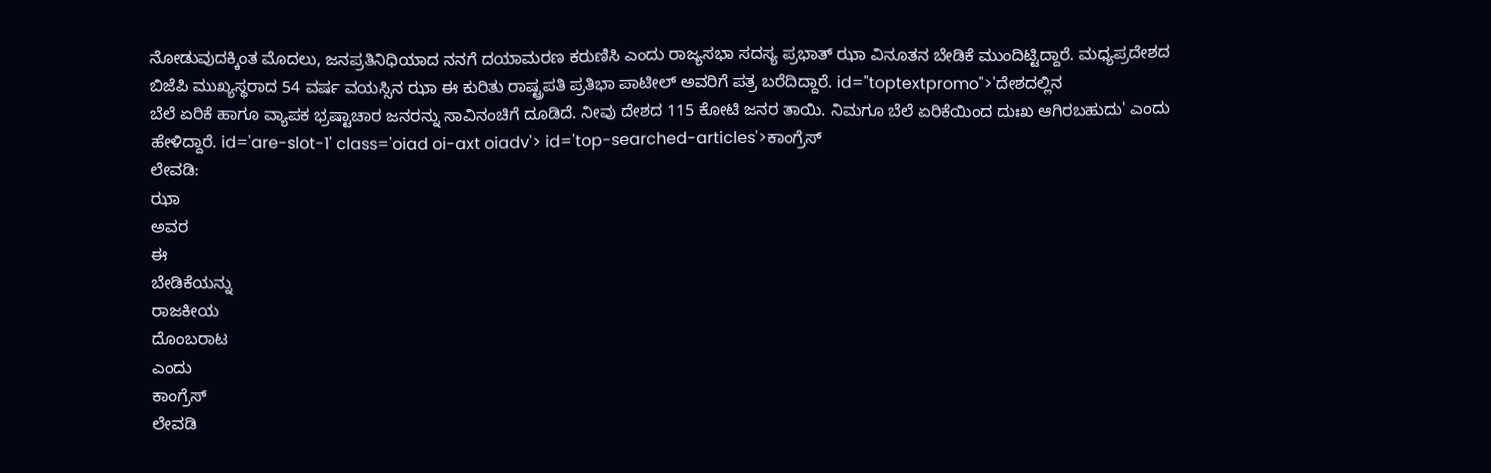ನೋಡುವುದಕ್ಕಿಂತ ಮೊದಲು, ಜನಪ್ರತಿನಿಧಿಯಾದ ನನಗೆ ದಯಾಮರಣ ಕರುಣಿಸಿ ಎಂದು ರಾಜ್ಯಸಭಾ ಸದಸ್ಯ ಪ್ರಭಾತ್ ಝಾ ವಿನೂತನ ಬೇಡಿಕೆ ಮುಂದಿಟ್ಟಿದ್ದಾರೆ. ಮಧ್ಯಪ್ರದೇಶದ ಬಿಜೆಪಿ ಮುಖ್ಯಸ್ಥರಾದ 54 ವರ್ಷ ವಯಸ್ಸಿನ ಝಾ ಈ ಕುರಿತು ರಾಷ್ಟ್ರಪತಿ ಪ್ರತಿಭಾ ಪಾಟೀಲ್ ಅವರಿಗೆ ಪತ್ರ ಬರೆದಿದ್ದಾರೆ. id="toptextpromo">'ದೇಶದಲ್ಲಿನ
ಬೆಲೆ ಏರಿಕೆ ಹಾಗೂ ವ್ಯಾಪಕ ಭ್ರಷ್ಟಾಚಾರ ಜನರನ್ನು ಸಾವಿನಂಚಿಗೆ ದೂಡಿದೆ. ನೀವು ದೇಶದ 115 ಕೋಟಿ ಜನರ ತಾಯಿ. ನಿಮಗೂ ಬೆಲೆ ಏರಿಕೆಯಿಂದ ದುಃಖ ಆಗಿರಬಹುದು' ಎಂದು ಹೇಳಿದ್ದಾರೆ. id='are-slot-1' class='oiad oi-axt oiadv'> id='top-searched-articles'>ಕಾಂಗ್ರೆಸ್
ಲೇವಡಿ:
ಝಾ
ಅವರ
ಈ
ಬೇಡಿಕೆಯನ್ನು
ರಾಜಕೀಯ
ದೊಂಬರಾಟ
ಎಂದು
ಕಾಂಗ್ರೆಸ್
ಲೇವಡಿ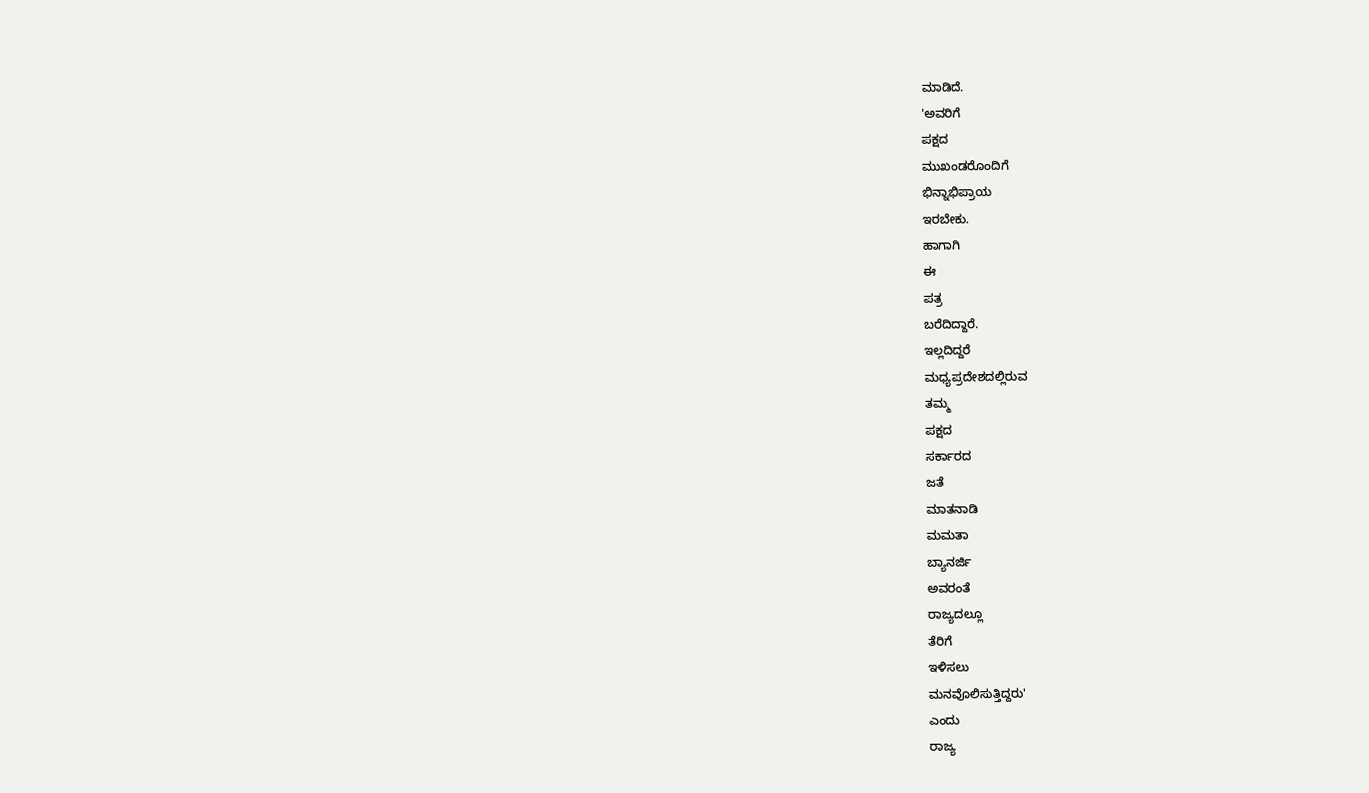ಮಾಡಿದೆ.
'ಅವರಿಗೆ
ಪಕ್ಷದ
ಮುಖಂಡರೊಂದಿಗೆ
ಭಿನ್ನಾಭಿಪ್ರಾಯ
ಇರಬೇಕು.
ಹಾಗಾಗಿ
ಈ
ಪತ್ರ
ಬರೆದಿದ್ದಾರೆ.
ಇಲ್ಲದಿದ್ದರೆ
ಮಧ್ಯಪ್ರದೇಶದಲ್ಲಿರುವ
ತಮ್ಮ
ಪಕ್ಷದ
ಸರ್ಕಾರದ
ಜತೆ
ಮಾತನಾಡಿ
ಮಮತಾ
ಬ್ಯಾನರ್ಜಿ
ಅವರಂತೆ
ರಾಜ್ಯದಲ್ಲೂ
ತೆರಿಗೆ
ಇಳಿಸಲು
ಮನವೊಲಿಸುತ್ತಿದ್ದರು'
ಎಂದು
ರಾಜ್ಯ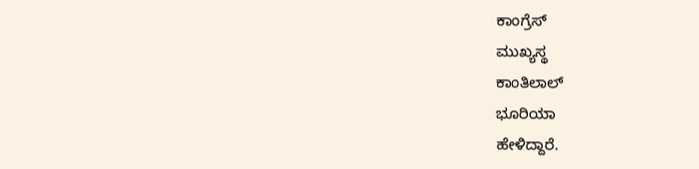ಕಾಂಗ್ರೆಸ್
ಮುಖ್ಯಸ್ಥ
ಕಾಂತಿಲಾಲ್
ಭೂರಿಯಾ
ಹೇಳಿದ್ದಾರೆ.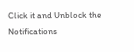Click it and Unblock the Notifications